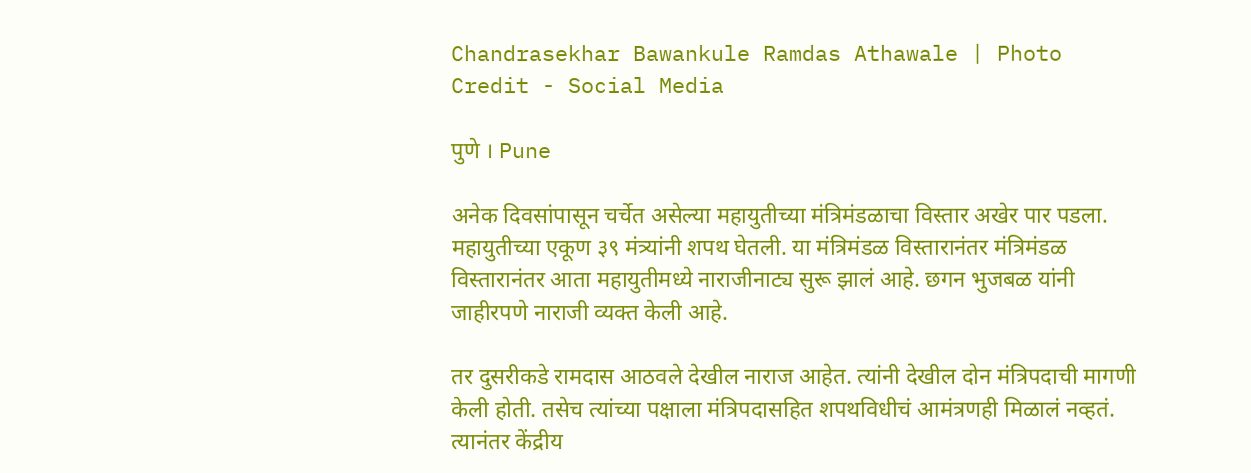Chandrasekhar Bawankule Ramdas Athawale | Photo Credit - Social Media

पुणे । Pune

अनेक दिवसांपासून चर्चेत असेल्या महायुतीच्या मंत्रिमंडळाचा विस्तार अखेर पार पडला. महायुतीच्या एकूण ३९ मंत्र्यांनी शपथ घेतली. या मंत्रिमंडळ विस्तारानंतर मंत्रिमंडळ विस्तारानंतर आता महायुतीमध्ये नाराजीनाट्य सुरू झालं आहे. छगन भुजबळ यांनी जाहीरपणे नाराजी व्यक्त केली आहे.

तर दुसरीकडे रामदास आठवले देखील नाराज आहेत. त्यांनी देखील दोन मंत्रिपदाची मागणी केली होती. तसेच त्यांच्या पक्षाला मंत्रिपदासहित शपथविधीचं आमंत्रणही मिळालं नव्हतं. त्यानंतर केंद्रीय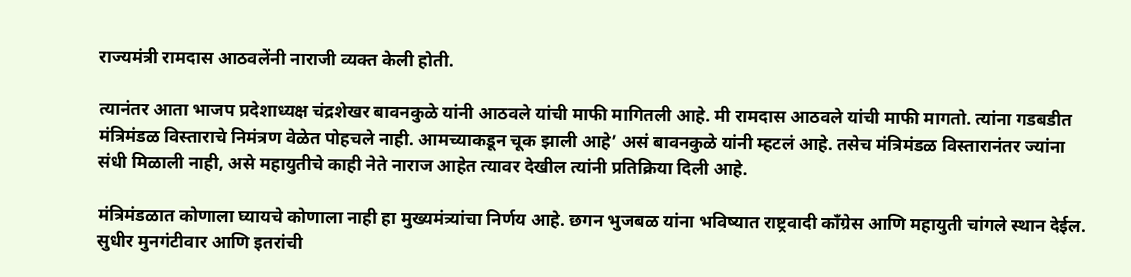राज्यमंत्री रामदास आठवलेंनी नाराजी व्यक्त केली होती.

त्यानंतर आता भाजप प्रदेशाध्यक्ष चंद्रशेखर बावनकुळे यांनी आठवले यांची माफी मागितली आहे. मी रामदास आठवले यांची माफी मागतो. त्यांना गडबडीत मंत्रिमंडळ विस्ताराचे निमंत्रण वेळेत पोहचले नाही. आमच्याकडून चूक झाली आहे’ असं बावनकुळे यांनी म्हटलं आहे. तसेच मंत्रिमंडळ विस्तारानंतर ज्यांना संधी मिळाली नाही, असे महायुतीचे काही नेते नाराज आहेत त्यावर देखील त्यांनी प्रतिक्रिया दिली आहे.

मंत्रिमंडळात कोणाला घ्यायचे कोणाला नाही हा मुख्यमंत्र्यांचा निर्णय आहे. छगन भुजबळ यांना भविष्यात राष्ट्रवादी काँग्रेस आणि महायुती चांगले स्थान देईल. सुधीर मुनगंटीवार आणि इतरांची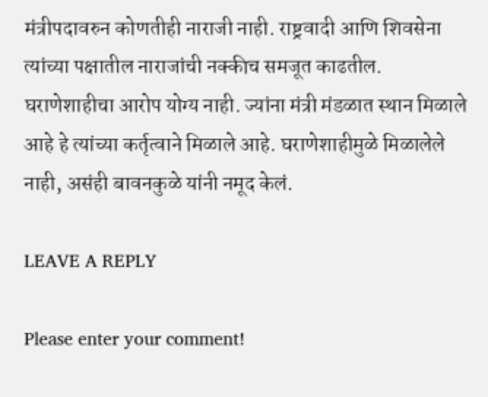मंत्रीपदावरुन कोणतीही नाराजी नाही. राष्ट्रवादी आणि शिवसेना त्यांच्या पक्षातील नाराजांची नक्कीच समजूत काढतील. घराणेशाहीचा आरोप योग्य नाही. ज्यांना मंत्री मंडळात स्थान मिळाले आहे हे त्यांच्या कर्तृत्वाने मिळाले आहे. घराणेशाहीमुळे मिळालेले नाही, असंही बावनकुळे यांनी नमूद केलं.

LEAVE A REPLY

Please enter your comment!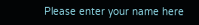Please enter your name here